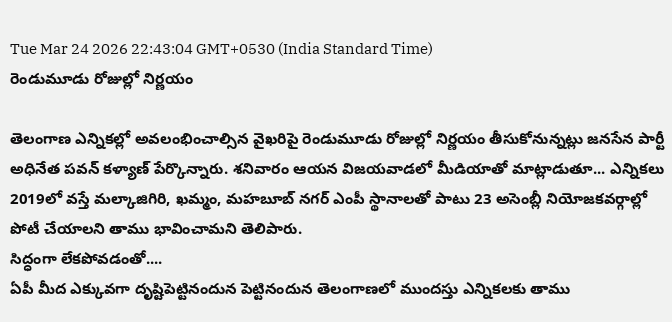Tue Mar 24 2026 22:43:04 GMT+0530 (India Standard Time)
రెండుమూడు రోజుల్లో నిర్ణయం

తెలంగాణ ఎన్నికల్లో అవలంభించాల్సిన వైఖరిపై రెండుమూడు రోజుల్లో నిర్ణయం తీసుకోనున్నట్లు జనసేన పార్టీ అధినేత పవన్ కళ్యాణ్ పేర్కొన్నారు. శనివారం ఆయన విజయవాడలో మీడియాతో మాట్లాడుతూ... ఎన్నికలు 2019లో వస్తే మల్కాజిగిరి, ఖమ్మం, మహబూబ్ నగర్ ఎంపీ స్థానాలతో పాటు 23 అసెంబ్లీ నియోజకవర్గాల్లో పోటీ చేయాలని తాము భావించామని తెలిపారు.
సిద్ధంగా లేకపోవడంతో....
ఏపీ మీద ఎక్కువగా దృష్టిపెట్టినందున పెట్టినందున తెలంగాణలో ముందస్తు ఎన్నికలకు తాము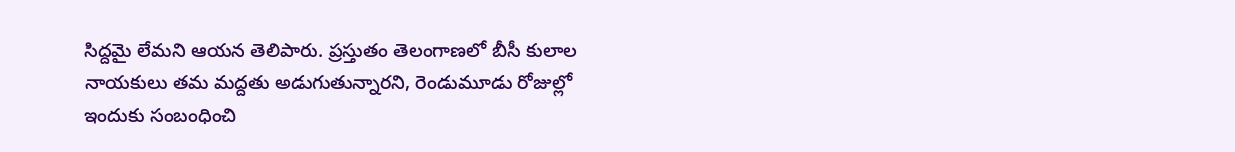సిద్దమై లేమని ఆయన తెలిపారు. ప్రస్తుతం తెలంగాణలో బీసీ కులాల నాయకులు తమ మద్దతు అడుగుతున్నారని, రెండుమూడు రోజుల్లో ఇందుకు సంబంధించి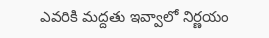ఎవరికి మద్దతు ఇవ్వాలో నిర్ణయం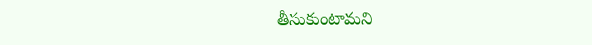తీసుకుంటామని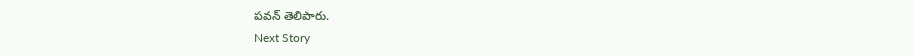పవన్ తెలిపారు.
Next Story